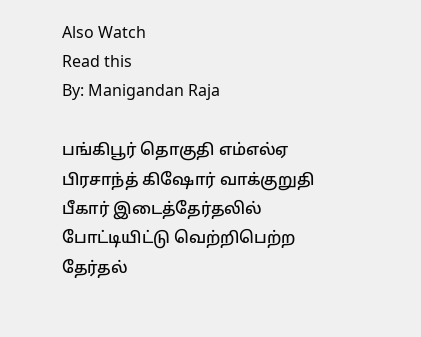Also Watch
Read this
By: Manigandan Raja

பங்கிபூர் தொகுதி எம்எல்ஏ பிரசாந்த் கிஷோர் வாக்குறுதி
பீகார் இடைத்தேர்தலில் போட்டியிட்டு வெற்றிபெற்ற தேர்தல்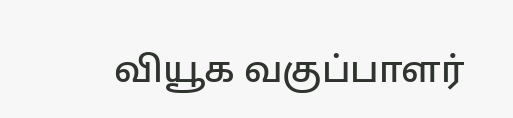வியூக வகுப்பாளர்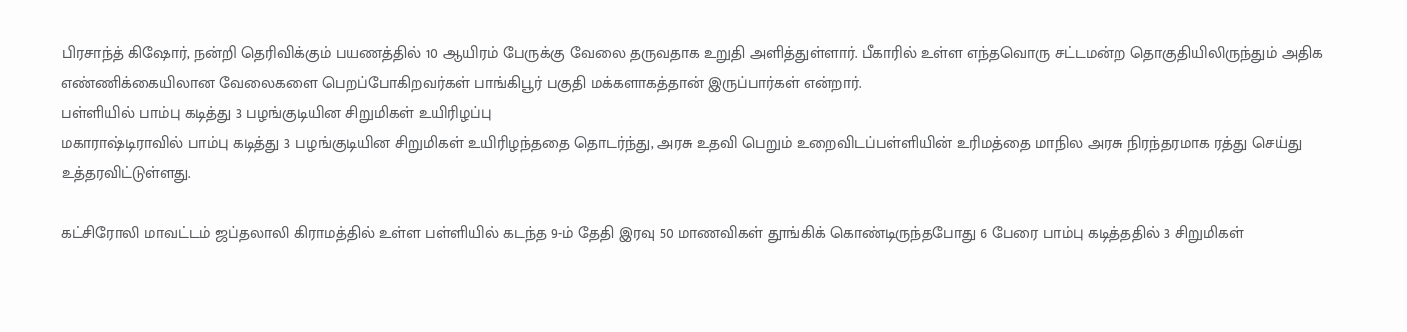பிரசாந்த் கிஷோர், நன்றி தெரிவிக்கும் பயணத்தில் 10 ஆயிரம் பேருக்கு வேலை தருவதாக உறுதி அளித்துள்ளார். பீகாரில் உள்ள எந்தவொரு சட்டமன்ற தொகுதியிலிருந்தும் அதிக எண்ணிக்கையிலான வேலைகளை பெறப்போகிறவர்கள் பாங்கிபூர் பகுதி மக்களாகத்தான் இருப்பார்கள் என்றார்.
பள்ளியில் பாம்பு கடித்து 3 பழங்குடியின சிறுமிகள் உயிரிழப்பு
மகாராஷ்டிராவில் பாம்பு கடித்து 3 பழங்குடியின சிறுமிகள் உயிரிழந்ததை தொடர்ந்து, அரசு உதவி பெறும் உறைவிடப்பள்ளியின் உரிமத்தை மாநில அரசு நிரந்தரமாக ரத்து செய்து உத்தரவிட்டுள்ளது.

கட்சிரோலி மாவட்டம் ஜப்தலாலி கிராமத்தில் உள்ள பள்ளியில் கடந்த 9-ம் தேதி இரவு 50 மாணவிகள் தூங்கிக் கொண்டிருந்தபோது 6 பேரை பாம்பு கடித்ததில் 3 சிறுமிகள்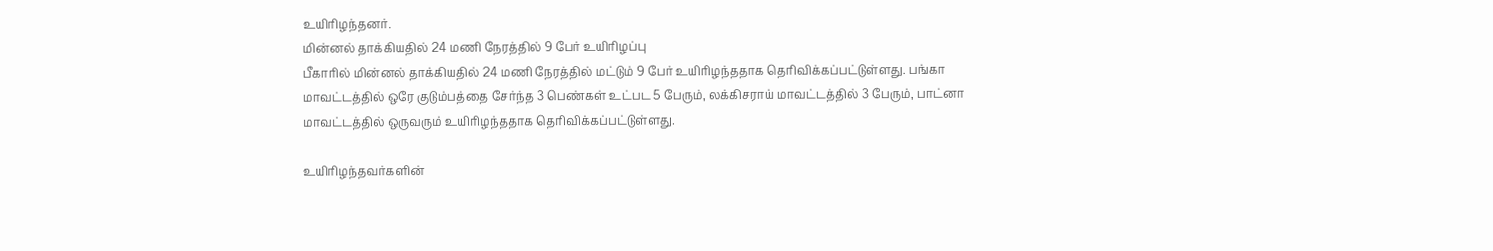உயிரிழந்தனர்.
மின்னல் தாக்கியதில் 24 மணி நேரத்தில் 9 பேர் உயிரிழப்பு
பீகாரில் மின்னல் தாக்கியதில் 24 மணி நேரத்தில் மட்டும் 9 பேர் உயிரிழந்ததாக தெரிவிக்கப்பட்டுள்ளது. பங்கா மாவட்டத்தில் ஒரே குடும்பத்தை சேர்ந்த 3 பெண்கள் உட்பட 5 பேரும், லக்கிசராய் மாவட்டத்தில் 3 பேரும், பாட்னா மாவட்டத்தில் ஒருவரும் உயிரிழந்ததாக தெரிவிக்கப்பட்டுள்ளது.

உயிரிழந்தவர்களின்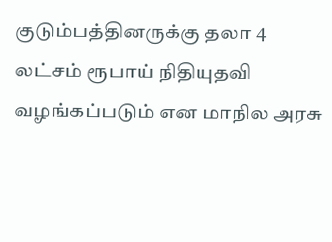குடும்பத்தினருக்கு தலா 4 லட்சம் ரூபாய் நிதியுதவி வழங்கப்படும் என மாநில அரசு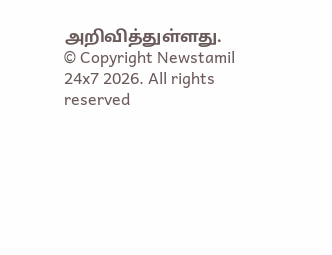அறிவித்துள்ளது.
© Copyright Newstamil 24x7 2026. All rights reserved